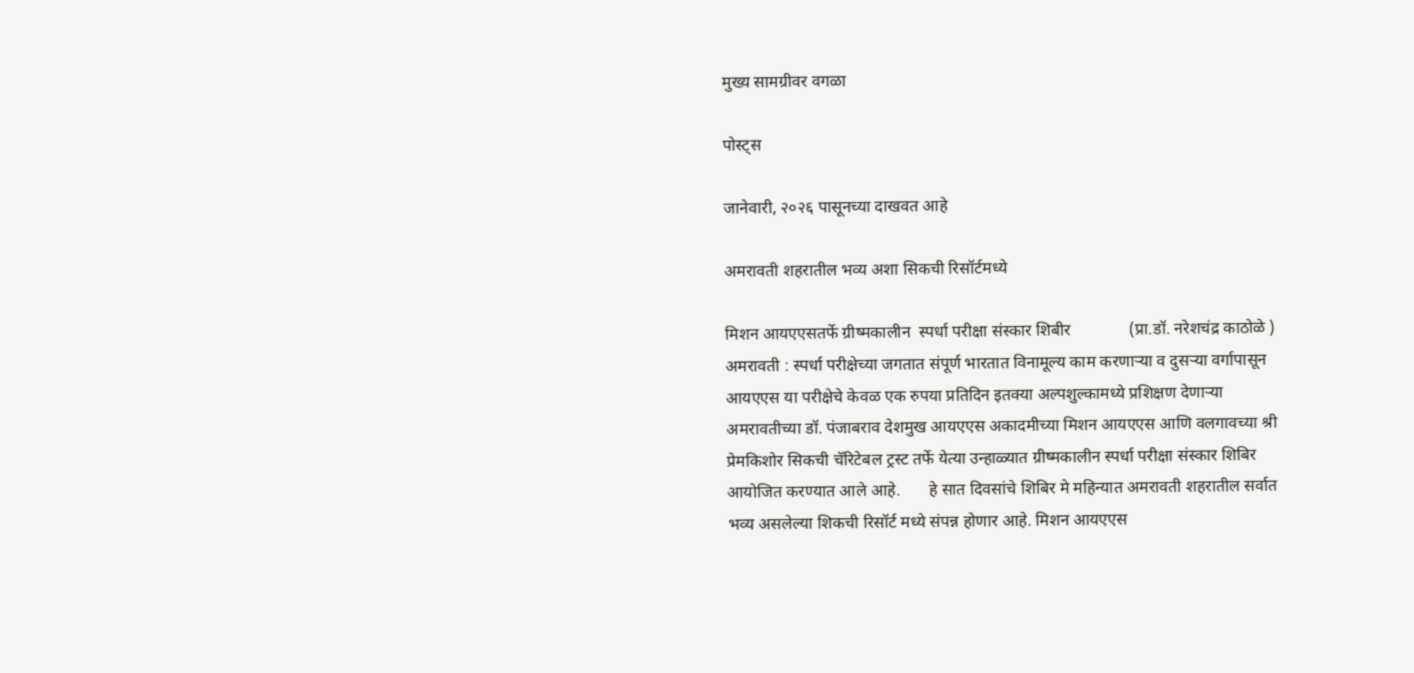मुख्य सामग्रीवर वगळा

पोस्ट्स

जानेवारी, २०२६ पासूनच्या दाखवत आहे

अमरावती शहरातील भव्य अशा सिकची रिसॉर्टमध्ये

मिशन आयएएसतर्फे ग्रीष्मकालीन  स्पर्धा परीक्षा संस्कार शिबीर              (प्रा.डॉ. नरेशचंद्र काठोळे )        अमरावती : स्पर्धा परीक्षेच्या जगतात संपूर्ण भारतात विनामूल्य काम करणाऱ्या व दुसऱ्या वर्गापासून आयएएस या परीक्षेचे केवळ एक रुपया प्रतिदिन इतक्या अल्पशुल्कामध्ये प्रशिक्षण देणाऱ्या अमरावतीच्या डॉ. पंजाबराव देशमुख आयएएस अकादमीच्या मिशन आयएएस आणि वलगावच्या श्री प्रेमकिशोर सिकची चॅरिटेबल ट्रस्ट तर्फे येत्या उन्हाळ्यात ग्रीष्मकालीन स्पर्धा परीक्षा संस्कार शिबिर आयोजित करण्यात आले आहे.       हे सात दिवसांचे शिबिर मे महिन्यात अमरावती शहरातील सर्वात भव्य असलेल्या शिकची रिसॉर्ट मध्ये संपन्न होणार आहे. मिशन आयएएस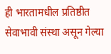ही भारतामधील प्रतिष्ठीत सेवाभावी संस्था असून गेल्या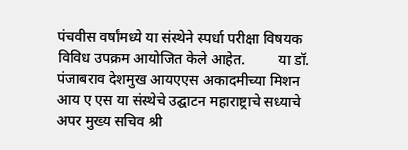पंचवीस वर्षांमध्ये या संस्थेने स्पर्धा परीक्षा विषयक विविध उपक्रम आयोजित केले आहेत.         या डॉ. पंजाबराव देशमुख आयएएस अकादमीच्या मिशन आय ए एस या संस्थेचे उद्घाटन महाराष्ट्राचे सध्याचे अपर मुख्य सचिव श्री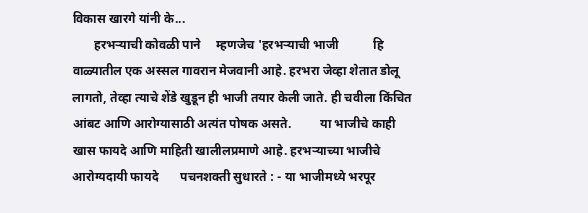विकास खारगे यांनी के...
       हरभऱ्याची कोवळी पाने     म्हणजेच 'हरभऱ्याची भाजी           हि वाळ्यातील एक अस्सल गावरान मेजवानी आहे. हरभरा जेव्हा शेतात डोलू लागतो, तेव्हा त्याचे शेंडे खुडून ही भाजी तयार केली जाते. ही चवीला किंचित आंबट आणि आरोग्यासाठी अत्यंत पोषक असते.         या भाजीचे काही खास फायदे आणि माहिती खालीलप्रमाणे आहे. हरभऱ्याच्या भाजीचे आरोग्यदायी फायदे       पचनशक्ती सुधारते : - या भाजीमध्ये भरपूर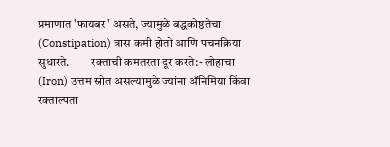प्रमाणात 'फायबर' असते, ज्यामुळे बद्धकोष्ठतेचा (Constipation) त्रास कमी होतो आणि पचनक्रिया सुधारते.         रक्ताची कमतरता दूर करते:- लोहाचा (Iron) उत्तम स्रोत असल्यामुळे ज्यांना अ‍ॅनिमिया किंवा रक्ताल्पता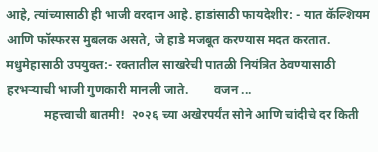आहे, त्यांच्यासाठी ही भाजी वरदान आहे. हाडांसाठी फायदेशीर: - यात कॅल्शियम आणि फॉस्फरस मुबलक असते, जे हाडे मजबूत करण्यास मदत करतात.         मधुमेहासाठी उपयुक्त:- रक्तातील साखरेची पातळी नियंत्रित ठेवण्यासाठी हरभऱ्याची भाजी गुणकारी मानली जाते.        वजन ...
            महत्त्वाची बातमी!  २०२६ च्या अखेरपर्यंत सोने आणि चांदीचे दर किती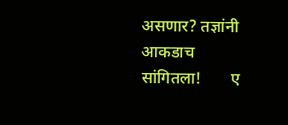असणार? तज्ञांनी आकडाच सांगितला!       ए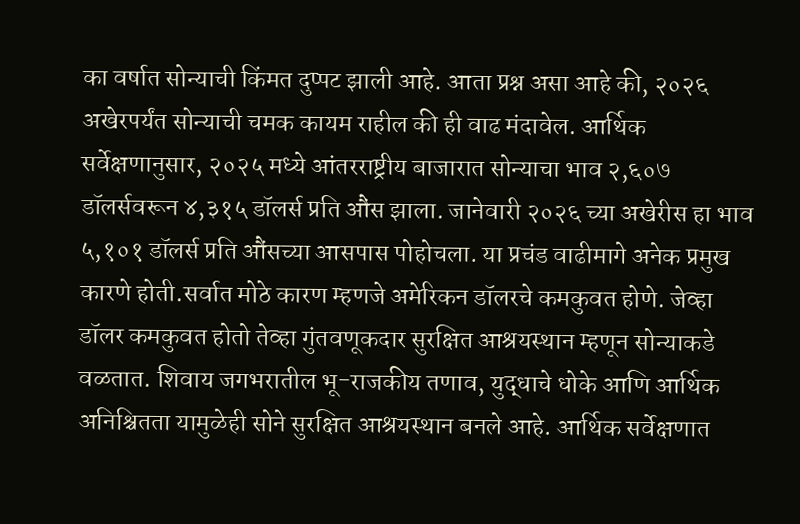का वर्षात सोन्याची किंमत दुप्पट झाली आहे. आता प्रश्न असा आहे की, २०२६ अखेरपर्यंत सोन्याची चमक कायम राहील की ही वाढ मंदावेल. आर्थिक सर्वेक्षणानुसार, २०२५ मध्ये आंतरराष्ट्रीय बाजारात सोन्याचा भाव २,६०७ डॉलर्सवरून ४,३१५ डॉलर्स प्रति औंस झाला. जानेवारी २०२६ च्या अखेरीस हा भाव ५,१०१ डॉलर्स प्रति औंसच्या आसपास पोहोचला. या प्रचंड वाढीमागे अनेक प्रमुख कारणे होती.सर्वात मोठे कारण म्हणजे अमेरिकन डॉलरचे कमकुवत होणे. जेव्हा डॉलर कमकुवत होतो तेव्हा गुंतवणूकदार सुरक्षित आश्रयस्थान म्हणून सोन्याकडे वळतात. शिवाय जगभरातील भू-राजकीय तणाव, युद्धाचे धोके आणि आर्थिक अनिश्चितता यामुळेही सोने सुरक्षित आश्रयस्थान बनले आहे. आर्थिक सर्वेक्षणात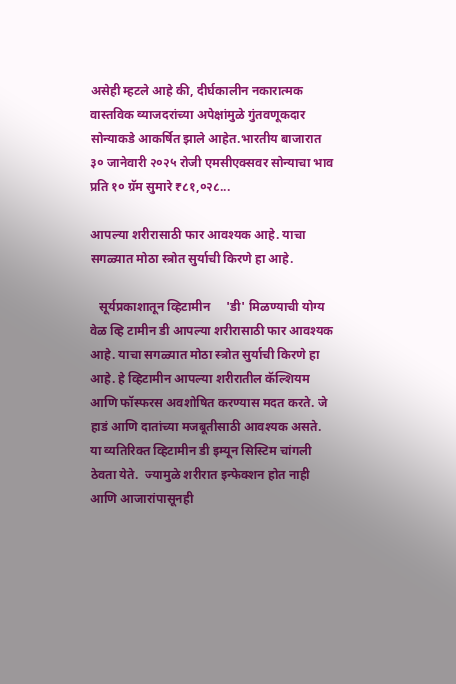असेही म्हटले आहे की, दीर्घकालीन नकारात्मक वास्तविक व्याजदरांच्या अपेक्षांमुळे गुंतवणूकदार सोन्याकडे आकर्षित झाले आहेत.भारतीय बाजारात ३० जानेवारी २०२५ रोजी एमसीएक्सवर सोन्याचा भाव प्रति १० ग्रॅम सुमारे ₹८१,०२८...

आपल्या शरीरासाठी फार आवश्यक आहे. याचा सगळ्यात मोठा स्त्रोत सुर्याची किरणे हा आहे.

   सूर्यप्रकाशातून व्हिटामीन     'डी' मिळण्याची योग्य वेळ व्हि टामीन डी आपल्या शरीरासाठी फार आवश्यक आहे. याचा सगळ्यात मोठा स्त्रोत सुर्याची किरणे हा आहे. हे व्हिटामीन आपल्या शरीरातील कॅल्शियम आणि फॉस्फरस अवशोषित करण्यास मदत करते. जे हाडं आणि दातांच्या मजबूतीसाठी आवश्यक असते.         या व्यतिरिक्त व्हिटामीन डी इम्यून सिस्टिम चांगली ठेवता येते.  ज्यामुळे शरीरात इन्फेक्शन होत नाही आणि आजारांपासूनही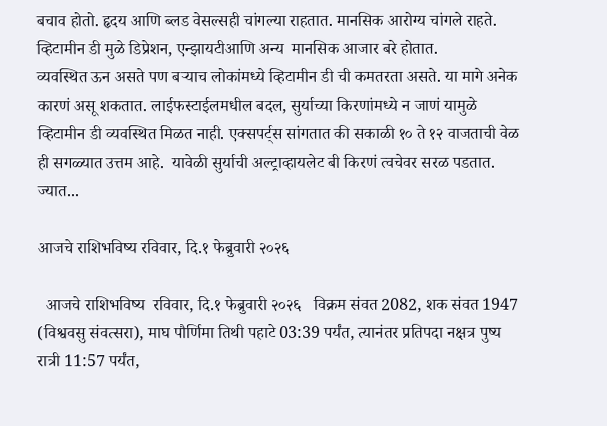बचाव होतो. हृदय आणि ब्लड वेसल्सही चांगल्या राहतात. मानसिक आरोग्य चांगले राहते. व्हिटामीन डी मुळे डिप्रेशन, एन्झायटीआणि अन्य  मानसिक आजार बरे होतात.          व्यवस्थित ऊन असते पण बऱ्याच लोकांमध्ये व्हिटामीन डी ची कमतरता असते. या मागे अनेक कारणं असू शकतात. लाईफस्टाईलमधील बदल, सुर्याच्या किरणांमध्ये न जाणं यामुळे व्हिटामीन डी व्यवस्थित मिळत नाही. एक्सपर्ट्स सांगतात की सकाळी १० ते १२ वाजताची वेळ ही सगळ्यात उत्तम आहे.  यावेळी सुर्याची अल्ट्राव्हायलेट बी किरणं त्वचेवर सरळ पडतात.          ज्यात...

आजचे राशिभविष्य रविवार, दि.१ फेब्रुवारी २०२६

  आजचे राशिभविष्य  रविवार, दि.१ फेब्रुवारी २०२६   विक्रम संवत 2082, शक संवत 1947 (विश्ववसु संवत्सरा), माघ पौर्णिमा तिथी पहाटे 03:39 पर्यंत, त्यानंतर प्रतिपदा नक्षत्र पुष्य रात्री 11:57 पर्यंत,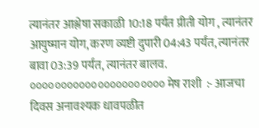त्यानंतर आश्लेषा सकाळी 10:18 पर्यंत प्रीती योग , त्यानंतर आयुष्मान योग, करण व्यष्टी दुपारी 04:43 पर्यंत, त्यानंतर बावा 03:39 पर्यंत, त्यानंतर बालव.     ०००००००००००००००००००००० मेष राशी  :- आजचा दिवस अनावश्यक धावपळीत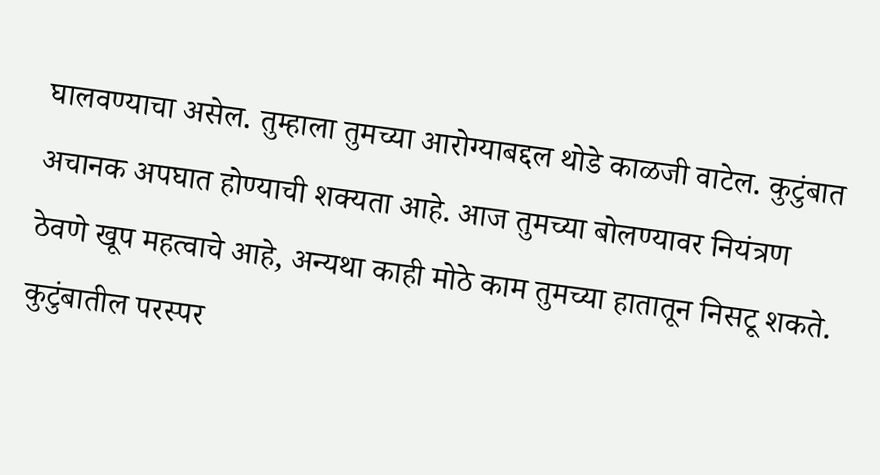घालवण्याचा असेल. तुम्हाला तुमच्या आरोग्याबद्दल थोडे काळजी वाटेल. कुटुंबात अचानक अपघात होण्याची शक्यता आहे. आज तुमच्या बोलण्यावर नियंत्रण ठेवणे खूप महत्वाचे आहे, अन्यथा काही मोठे काम तुमच्या हातातून निसटू शकते. कुटुंबातील परस्पर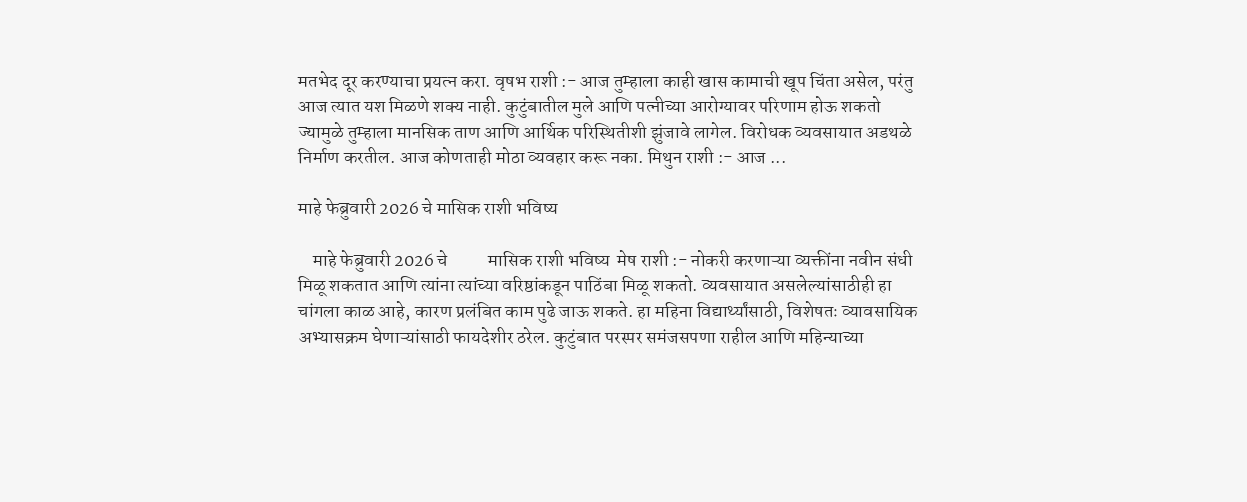मतभेद दूर करण्याचा प्रयत्न करा. वृषभ राशी :- आज तुम्हाला काही खास कामाची खूप चिंता असेल, परंतु आज त्यात यश मिळणे शक्य नाही. कुटुंबातील मुले आणि पत्नीच्या आरोग्यावर परिणाम होऊ शकतो ज्यामुळे तुम्हाला मानसिक ताण आणि आर्थिक परिस्थितीशी झुंजावे लागेल. विरोधक व्यवसायात अडथळे निर्माण करतील. आज कोणताही मोठा व्यवहार करू नका. मिथुन राशी :- आज ...

माहे फेब्रुवारी 2026 चे मासिक राशी भविष्य

    माहे फेब्रुवारी 2026 चे           मासिक राशी भविष्य  मेष राशी :- नोकरी करणाऱ्या व्यक्तींना नवीन संधी मिळू शकतात आणि त्यांना त्यांच्या वरिष्ठांकडून पाठिंबा मिळू शकतो. व्यवसायात असलेल्यांसाठीही हा चांगला काळ आहे, कारण प्रलंबित काम पुढे जाऊ शकते. हा महिना विद्यार्थ्यांसाठी, विशेषतः व्यावसायिक अभ्यासक्रम घेणाऱ्यांसाठी फायदेशीर ठरेल. कुटुंबात परस्पर समंजसपणा राहील आणि महिन्याच्या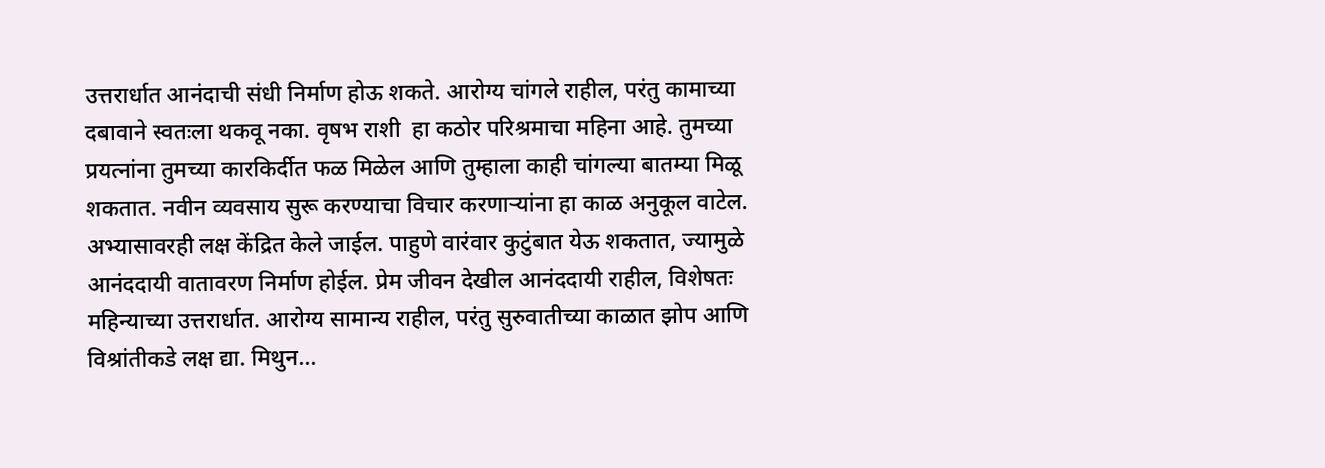उत्तरार्धात आनंदाची संधी निर्माण होऊ शकते. आरोग्य चांगले राहील, परंतु कामाच्या दबावाने स्वतःला थकवू नका. वृषभ राशी  हा कठोर परिश्रमाचा महिना आहे. तुमच्या प्रयत्नांना तुमच्या कारकिर्दीत फळ मिळेल आणि तुम्हाला काही चांगल्या बातम्या मिळू शकतात. नवीन व्यवसाय सुरू करण्याचा विचार करणाऱ्यांना हा काळ अनुकूल वाटेल. अभ्यासावरही लक्ष केंद्रित केले जाईल. पाहुणे वारंवार कुटुंबात येऊ शकतात, ज्यामुळे आनंददायी वातावरण निर्माण होईल. प्रेम जीवन देखील आनंददायी राहील, विशेषतः महिन्याच्या उत्तरार्धात. आरोग्य सामान्य राहील, परंतु सुरुवातीच्या काळात झोप आणि विश्रांतीकडे लक्ष द्या. मिथुन...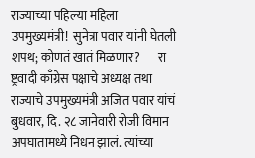राज्याच्या पहिल्या महिला                      उपमुख्यमंत्री!  सुनेत्रा पवार यांनी घेतली शपथ; कोणतं खातं मिळणार?       रा ष्ट्रवादी काँग्रेस पक्षाचे अध्यक्ष तथा राज्याचे उपमुख्यमंत्री अजित पवार यांचं बुधवार, दि. २८ जानेवारी रोजी विमान अपघातामध्ये निधन झालं. त्यांच्या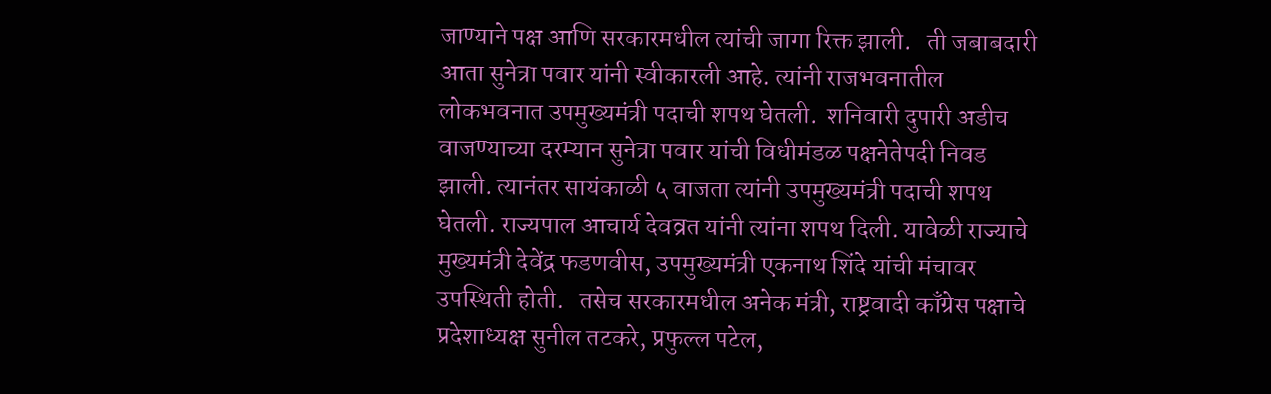जाण्याने पक्ष आणि सरकारमधील त्यांची जागा रिक्त झाली.   ती जबाबदारी आता सुनेत्रा पवार यांनी स्वीकारली आहे. त्यांनी राजभवनातील लोकभवनात उपमुख्यमंत्री पदाची शपथ घेतली.  शनिवारी दुपारी अडीच वाजण्याच्या दरम्यान सुनेत्रा पवार यांची विधीमंडळ पक्षनेतेपदी निवड झाली. त्यानंतर सायंकाळी ५ वाजता त्यांनी उपमुख्यमंत्री पदाची शपथ घेतली. राज्यपाल आचार्य देवव्रत यांनी त्यांना शपथ दिली. यावेळी राज्याचे मुख्यमंत्री देवेंद्र फडणवीस, उपमुख्यमंत्री एकनाथ शिंदे यांची मंचावर उपस्थिती होती.   तसेच सरकारमधील अनेक मंत्री, राष्ट्रवादी काँग्रेस पक्षाचे प्रदेशाध्यक्ष सुनील तटकरे, प्रफुल्ल पटेल,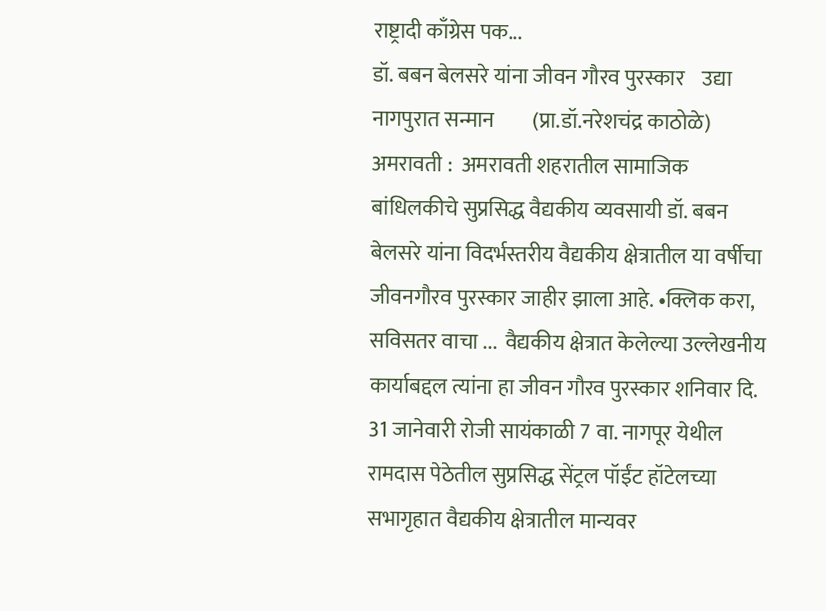राष्ट्रादी काँग्रेस पक...
डॉ. बबन बेलसरे यांना जीवन गौरव पुरस्कार    उद्या नागपुरात सन्मान         (प्रा.डॉ.नरेशचंद्र काठोळे) अमरावती :  अमरावती शहरातील सामाजिक बांधिलकीचे सुप्रसिद्ध वैद्यकीय व्यवसायी डॉ. बबन बेलसरे यांना विदर्भस्तरीय वैद्यकीय क्षेत्रातील या वर्षीचा जीवनगौरव पुरस्कार जाहीर झाला आहे. •क्लिक करा, सविसतर वाचा ...  वैद्यकीय क्षेत्रात केलेल्या उल्लेखनीय कार्याबद्दल त्यांना हा जीवन गौरव पुरस्कार शनिवार दि. 31 जानेवारी रोजी सायंकाळी 7 वा. नागपूर येथील रामदास पेठेतील सुप्रसिद्ध सेंट्रल पॉईंट हॉटेलच्या सभागृहात वैद्यकीय क्षेत्रातील मान्यवर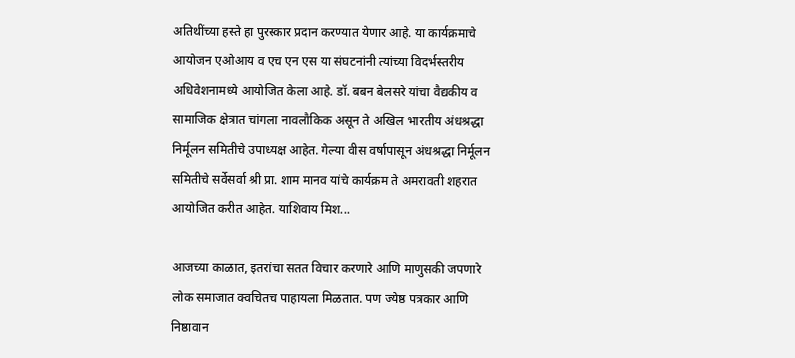अतिथींच्या हस्ते हा पुरस्कार प्रदान करण्यात येणार आहे. या कार्यक्रमाचे आयोजन एओआय व एच एन एस या संघटनांनी त्यांच्या विदर्भस्तरीय अधिवेशनामध्ये आयोजित केला आहे. डॉ. बबन बेलसरे यांचा वैद्यकीय व सामाजिक क्षेत्रात चांगला नावलौकिक असून ते अखिल भारतीय अंधश्रद्धा निर्मूलन समितीचे उपाध्यक्ष आहेत. गेल्या वीस वर्षापासून अंधश्रद्धा निर्मूलन समितीचे सर्वेसर्वा श्री प्रा. शाम मानव यांचे कार्यक्रम ते अमरावती शहरात आयोजित करीत आहेत. याशिवाय मिश...

आजच्या काळात, इतरांचा सतत विचार करणारे आणि माणुसकी जपणारे लोक समाजात क्वचितच पाहायला मिळतात. पण ज्येष्ठ पत्रकार आणि निष्ठावान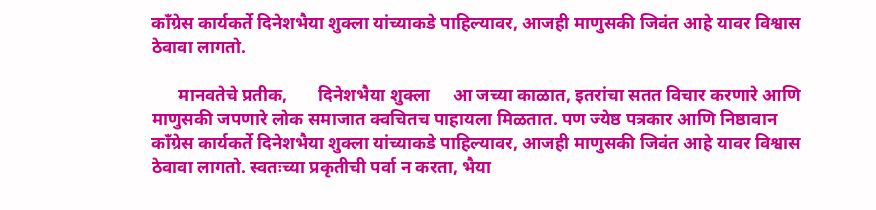काँग्रेस कार्यकर्ते दिनेशभैया शुक्ला यांच्याकडे पाहिल्यावर, आजही माणुसकी जिवंत आहे यावर विश्वास ठेवावा लागतो.

      मानवतेचे प्रतीक,       दिनेशभैया शुक्ला     आ जच्या काळात, इतरांचा सतत विचार करणारे आणि माणुसकी जपणारे लोक समाजात क्वचितच पाहायला मिळतात. पण ज्येष्ठ पत्रकार आणि निष्ठावान काँग्रेस कार्यकर्ते दिनेशभैया शुक्ला यांच्याकडे पाहिल्यावर, आजही माणुसकी जिवंत आहे यावर विश्वास ठेवावा लागतो. स्वतःच्या प्रकृतीची पर्वा न करता, भैया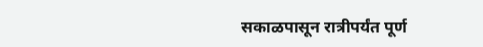सकाळपासून रात्रीपर्यंत पूर्ण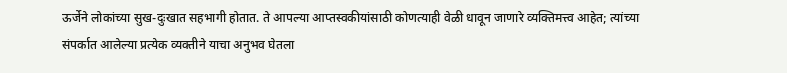ऊर्जेने लोकांच्या सुख-दुःखात सहभागी होतात. ते आपल्या आप्तस्वकीयांसाठी कोणत्याही वेळी धावून जाणारे व्यक्तिमत्त्व आहेत; त्यांच्या संपर्कात आलेल्या प्रत्येक व्यक्तीने याचा अनुभव घेतला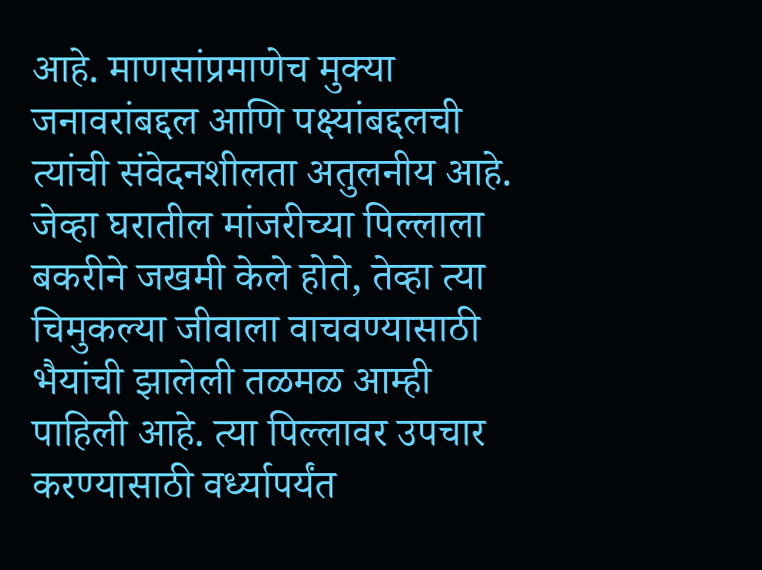आहे. माणसांप्रमाणेच मुक्या जनावरांबद्दल आणि पक्ष्यांबद्दलची त्यांची संवेदनशीलता अतुलनीय आहे. जेव्हा घरातील मांजरीच्या पिल्लाला बकरीने जखमी केले होते, तेव्हा त्या चिमुकल्या जीवाला वाचवण्यासाठी भैयांची झालेली तळमळ आम्ही पाहिली आहे. त्या पिल्लावर उपचार करण्यासाठी वर्ध्यापर्यंत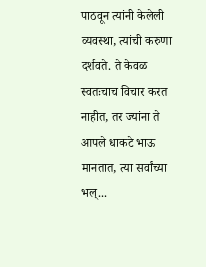पाठवून त्यांनी केलेली व्यवस्था, त्यांची करुणा दर्शवते. ते केवळ स्वतःचाच विचार करत नाहीत, तर ज्यांना ते आपले धाकटे भाऊ मानतात, त्या सर्वांच्या भल्...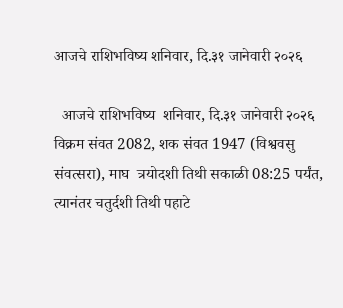आजचे राशिभविष्य शनिवार, दि.३१ जानेवारी २०२६

  आजचे राशिभविष्य  शनिवार, दि.३१ जानेवारी २०२६   विक्रम संवत 2082, शक संवत 1947 (विश्ववसु संवत्सरा), माघ  त्रयोदशी तिथी सकाळी 08:25 पर्यंत, त्यानंतर चतुर्दशी तिथी पहाटे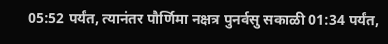05:52 पर्यंत, त्यानंतर पौर्णिमा नक्षत्र पुनर्वसु सकाळी 01:34 पर्यंत,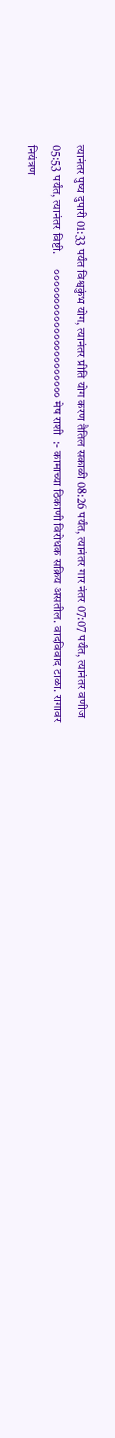त्यानंतर पुष्य दुपारी 01:33 पर्यंत विश्वकुंभ योग, त्यानंतर प्रीति योग करण तैतिल सकाळी 08:26 पर्यंत, त्यानंतर गार नंतर 07:07 पर्यंत, त्यानंतर वणीज 05:53 पर्यंत, त्यानंतर विष्टी.      ०००००००००००००००००००००० मेष राशी  :- कामाच्या ठिकाणी विरोधक सक्रिय असतील. वादविवाद टाळा. रागावर नियंत्रण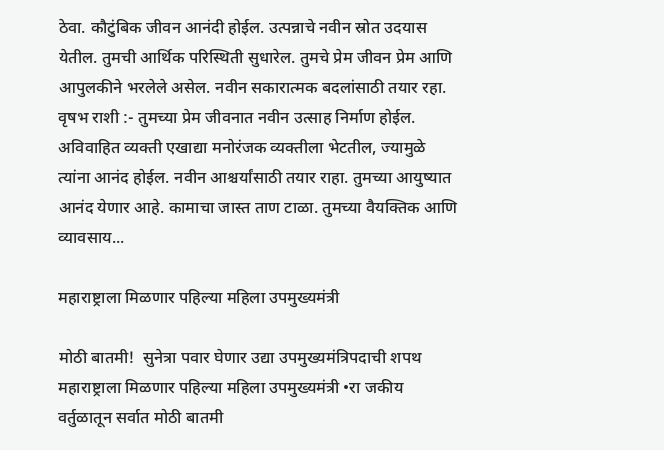ठेवा. कौटुंबिक जीवन आनंदी होईल. उत्पन्नाचे नवीन स्रोत उदयास येतील. तुमची आर्थिक परिस्थिती सुधारेल. तुमचे प्रेम जीवन प्रेम आणि आपुलकीने भरलेले असेल. नवीन सकारात्मक बदलांसाठी तयार रहा. वृषभ राशी :- तुमच्या प्रेम जीवनात नवीन उत्साह निर्माण होईल. अविवाहित व्यक्ती एखाद्या मनोरंजक व्यक्तीला भेटतील, ज्यामुळे त्यांना आनंद होईल. नवीन आश्चर्यांसाठी तयार राहा. तुमच्या आयुष्यात आनंद येणार आहे. कामाचा जास्त ताण टाळा. तुमच्या वैयक्तिक आणि व्यावसाय...

महाराष्ट्राला मिळणार पहिल्या महिला उपमुख्यमंत्री

मोठी बातमी!  सुनेत्रा पवार घेणार उद्या उपमुख्यमंत्रिपदाची शपथ महाराष्ट्राला मिळणार पहिल्या महिला उपमुख्यमंत्री •रा जकीय वर्तुळातून सर्वात मोठी बातमी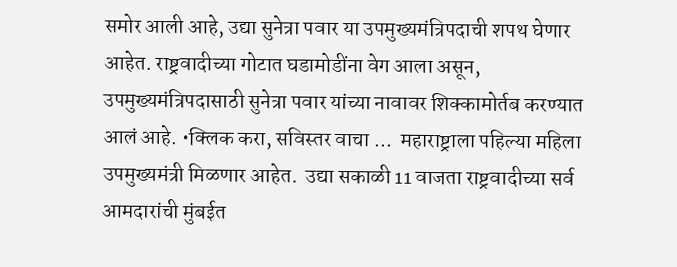समोर आली आहे, उद्या सुनेत्रा पवार या उपमुख्यमंत्रिपदाची शपथ घेणार आहेत. राष्ट्रवादीच्या गोटात घडामोडींना वेग आला असून, उपमुख्यमंत्रिपदासाठी सुनेत्रा पवार यांच्या नावावर शिक्कामोर्तब करण्यात आलं आहे. •क्लिक करा, सविस्तर वाचा ...  महाराष्ट्राला पहिल्या महिला उपमुख्यमंत्री मिळणार आहेत.  उद्या सकाळी 11 वाजता राष्ट्रवादीच्या सर्व आमदारांची मुंबईत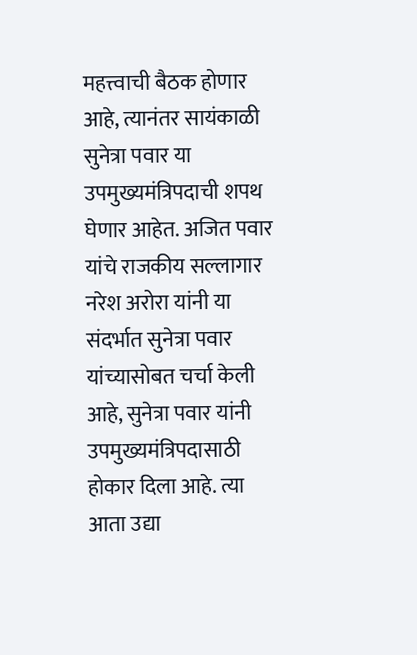महत्त्वाची बैठक होणार आहे, त्यानंतर सायंकाळी सुनेत्रा पवार या उपमुख्यमंत्रिपदाची शपथ घेणार आहेत. अजित पवार यांचे राजकीय सल्लागार नरेश अरोरा यांनी या संदर्भात सुनेत्रा पवार यांच्यासोबत चर्चा केली आहे, सुनेत्रा पवार यांनी उपमुख्यमंत्रिपदासाठी होकार दिला आहे. त्या आता उद्या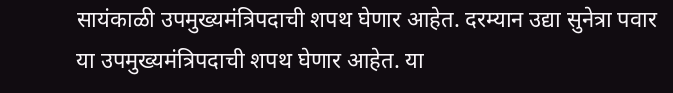सायंकाळी उपमुख्यमंत्रिपदाची शपथ घेणार आहेत. दरम्यान उद्या सुनेत्रा पवार या उपमुख्यमंत्रिपदाची शपथ घेणार आहेत. या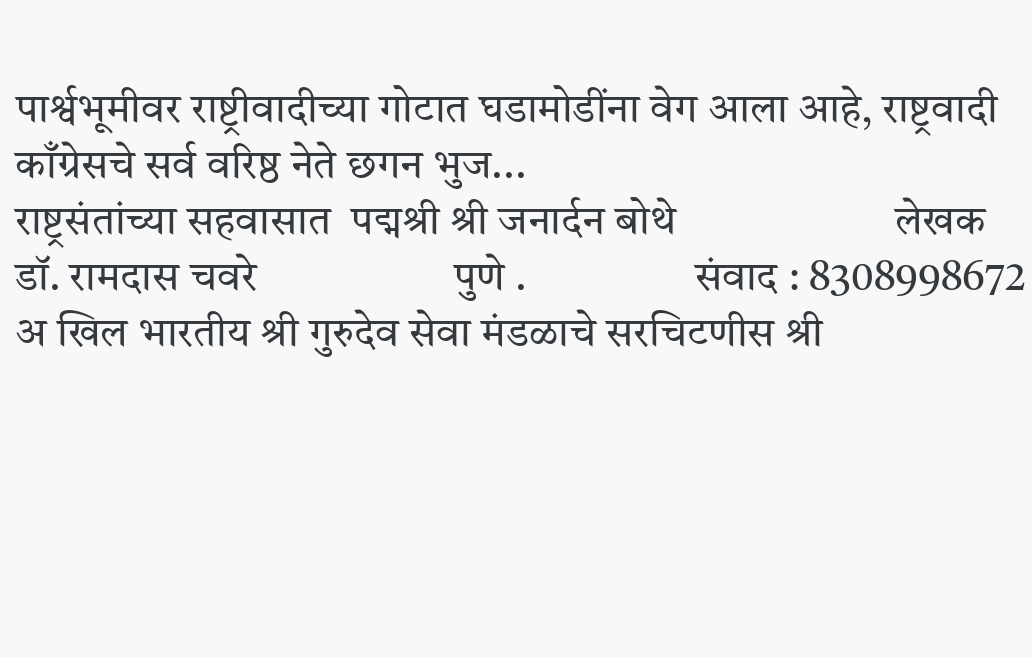पार्श्वभूमीवर राष्ट्रीवादीच्या गोटात घडामोडींना वेग आला आहे, राष्ट्रवादी काँग्रेसचे सर्व वरिष्ठ नेते छगन भुज...
राष्ट्रसंतांच्या सहवासात  पद्मश्री श्री जनार्दन बोथे                     लेखक                   डॉ. रामदास चवरे                   पुणे .                   संवाद : 8308998672         अ खिल भारतीय श्री गुरुदेव सेवा मंडळाचे सरचिटणीस श्री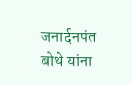जनार्दनपंत बोथे यांना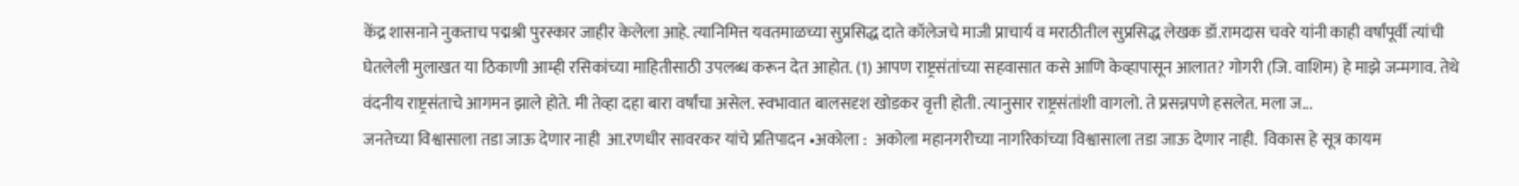केंद्र शासनाने नुकताच पद्मश्री पुरस्कार जाहीर केलेला आहे. त्यानिमित्त यवतमाळच्या सुप्रसिद्ध दाते कॉलेजचे माजी प्राचार्य व मराठीतील सुप्रसिद्ध लेखक डॉ.रामदास चवरे यांनी काही वर्षांपूर्वी त्यांची घेतलेली मुलाखत या ठिकाणी आम्ही रसिकांच्या माहितीसाठी उपलब्ध करून देत आहोत. (1) आपण राष्ट्रसंतांच्या सहवासात कसे आणि केव्हापासून आलात? गोगरी (जि. वाशिम) हे माझे जन्मगाव. तेथे वंदनीय राष्ट्रसंताचे आगमन झाले होते. मी तेव्हा दहा बारा वर्षांचा असेल. स्वभावात बालसदृश खोडकर वृत्ती होती. त्यानुसार राष्ट्रसंतांशी वागलो. ते प्रसन्नपणे हसलेत. मला ज...
जनतेच्या विश्वासाला तडा जाऊ देणार नाही  आ.रणधीर सावरकर यांचे प्रतिपादन •अकोला :  अकोला महानगरीच्या नागरिकांच्या विश्वासाला तडा जाऊ देणार नाही.  विकास हे सूत्र कायम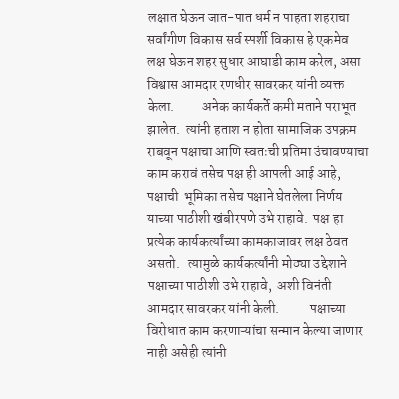लक्षात घेऊन जात-पात धर्म न पाहता शहराचा सर्वांगीण विकास सर्व स्पर्शी विकास हे एकमेव लक्ष घेऊन शहर सुधार आघाडी काम करेल, असा विश्वास आमदार रणधीर सावरकर यांनी व्यक्त केला.          अनेक कार्यकर्ते कमी मताने पराभूत झालेत.  त्यांनी हताश न होता सामाजिक उपक्रम राबवून पक्षाचा आणि स्वतःची प्रतिमा उंचावण्याचा काम करावं तसेच पक्ष ही आपली आई आहे, पक्षाची  भूमिका तसेच पक्षाने घेतलेला निर्णय याच्या पाठीशी खंबीरपणे उभे राहावे.  पक्ष हा प्रत्येक कार्यकर्त्यांच्या कामकाजावर लक्ष ठेवत असतो.   त्यामुळे कार्यकर्त्यांनी मोठ्या उद्देशाने पक्षाच्या पाठीशी उभे राहावे,  अशी विनंती आमदार सावरकर यांनी केली.           पक्षाच्या विरोधात काम करणाऱ्यांचा सन्मान केल्या जाणार नाही असेही त्यांनी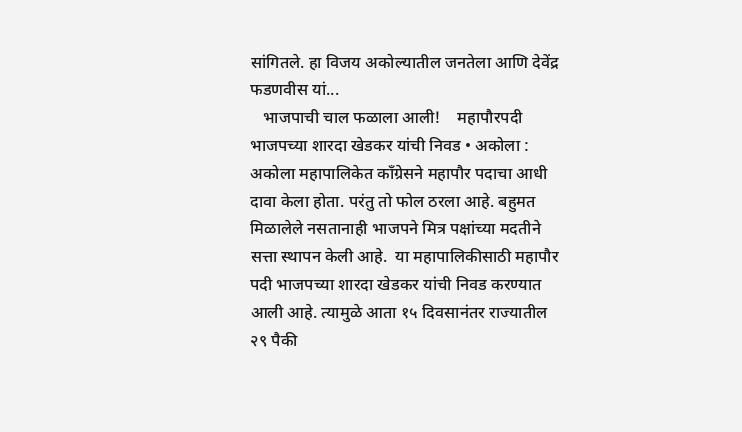सांगितले. हा विजय अकोल्यातील जनतेला आणि देवेंद्र फडणवीस यां...
   भाजपाची चाल फळाला आली!    महापौरपदी भाजपच्या शारदा खेडकर यांची निवड • अकोला :  अकोला महापालिकेत काँग्रेसने महापौर पदाचा आधी दावा केला होता. परंतु तो फोल ठरला आहे. बहुमत मिळालेले नसतानाही भाजपने मित्र पक्षांच्या मदतीने सत्ता स्थापन केली आहे.  या महापालिकीसाठी महापौर पदी भाजपच्या शारदा खेडकर यांची निवड करण्यात आली आहे. त्यामुळे आता १५ दिवसानंतर राज्यातील २९ पैकी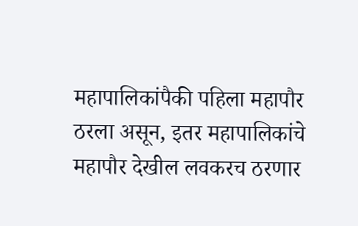महापालिकांपैकी पहिला महापौर ठरला असून, इतर महापालिकांचे महापौर देखील लवकरच ठरणार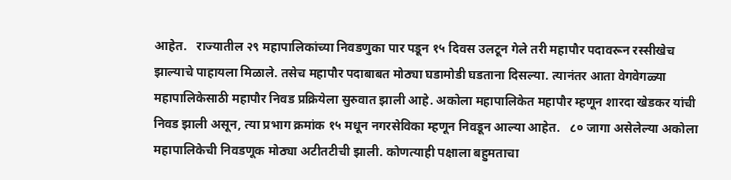आहेत.   राज्यातील २९ महापालिकांच्या निवडणुका पार पडून १५ दिवस उलटून गेले तरी महापौर पदावरून रस्सीखेच झाल्याचे पाहायला मिळाले. तसेच महापौर पदाबाबत मोठ्या घडामोडी घडताना दिसल्या. त्यानंतर आता वेगवेगळ्या महापालिकेसाठी महापौर निवड प्रक्रियेला सुरुवात झाली आहे. अकोला महापालिकेत महापौर म्हणून शारदा खेडकर यांची निवड झाली असून, त्या प्रभाग क्रमांक १५ मधून नगरसेविका म्हणून निवडून आल्या आहेत.   ८० जागा असेलेल्या अकोला महापालिकेची निवडणूक मोठ्या अटीतटीची झाली. कोणत्याही पक्षाला बहुमताचा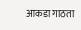आकडा गाठता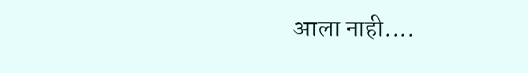आला नाही....